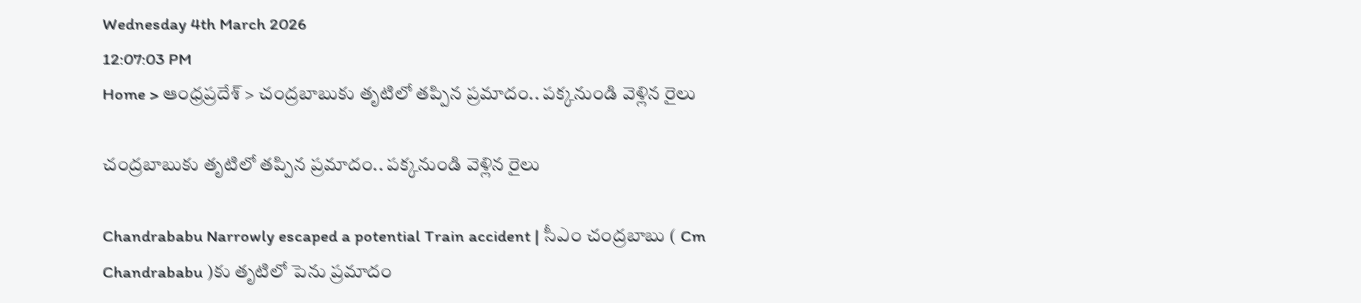Wednesday 4th March 2026
12:07:03 PM
Home > ఆంధ్రప్రదేశ్ > చంద్రబాబుకు తృటిలో తప్పిన ప్రమాదం.. పక్కనుండి వెళ్లిన రైలు

చంద్రబాబుకు తృటిలో తప్పిన ప్రమాదం.. పక్కనుండి వెళ్లిన రైలు

Chandrababu Narrowly escaped a potential Train accident | సీఎం చంద్రబాబు ( Cm Chandrababu )కు తృటిలో పెను ప్రమాదం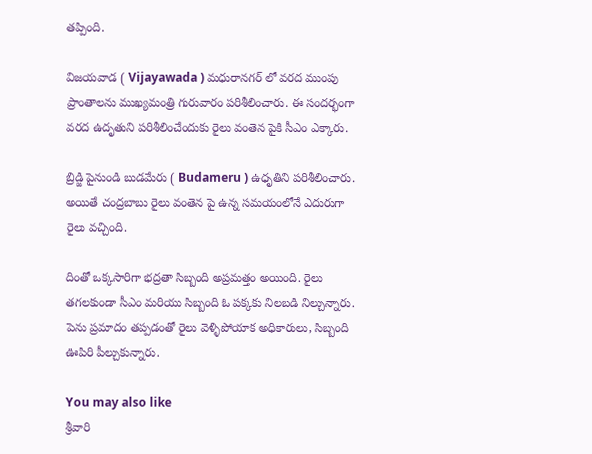తప్పింది.

విజయవాడ ( Vijayawada ) మధురానగర్ లో వరద ముంపు ప్రాంతాలను ముఖ్యమంత్రి గురువారం పరిశీలించారు. ఈ సందర్భంగా వరద ఉదృతుని పరిశీలించేందుకు రైలు వంతెన పైకి సీఎం ఎక్కారు.

బ్రిడ్జి పైనుండి బుడమేరు ( Budameru ) ఉధృతిని పరిశీలించారు. అయితే చంద్రబాబు రైలు వంతెన పై ఉన్న సమయంలోనే ఎదురుగా రైలు వచ్చింది.

దింతో ఒక్కసారిగా భద్రతా సిబ్బంది అప్రమత్తం అయింది. రైలు తగలకుండా సీఎం మరియు సిబ్బంది ఓ పక్కకు నిలబడి నిల్చున్నారు. పెను ప్రమాదం తప్పడంతో రైలు వెళ్ళిపోయాక అధికారులు, సిబ్బంది ఊపిరి పీల్చుకున్నారు.

You may also like
శ్రీవారి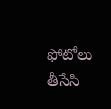ఫోటోలు తీసేసి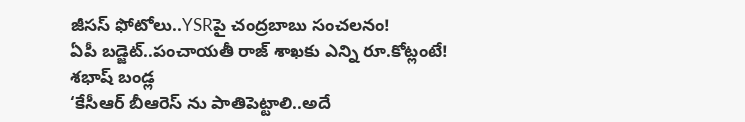జీసస్ ఫోటోలు..YSRపై చంద్రబాబు సంచలనం!
ఏపీ బడ్జెట్..పంచాయతీ రాజ్ శాఖకు ఎన్ని రూ.కోట్లంటే!
శభాష్ బండ్ల
‘కేసీఆర్ బీఆరెస్ ను పాతిపెట్టాలి..అదే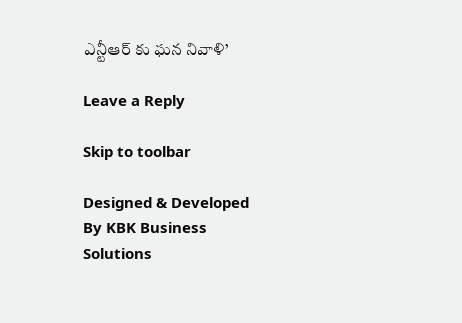ఎన్టీఆర్ కు ఘన నివాళి’

Leave a Reply

Skip to toolbar

Designed & Developed By KBK Business Solutions